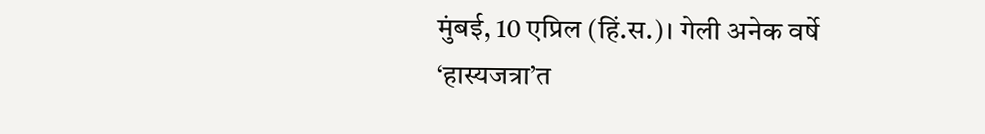मुंबई, 10 एप्रिल (हिं.स.)। गेली अनेक वर्षे ‘हास्यजत्रा’त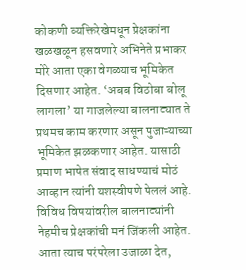कोकणी व्यक्तिरेखेमधून प्रेक्षकांना खळखळून हसवणारे अभिनेते प्रभाकर मोरे आता एका वेगळ्याच भूमिकेत दिसणार आहेत. ‘अबब विठोबा बोलू लागला’ या गाजलेल्या बालनाट्यात ते प्रथमच काम करणार असून पुजाऱ्याच्या भूमिकेत झळकणार आहेत. यासाठी प्रमाण भाषेत संवाद साधण्याचं मोठं आव्हान त्यांनी यशस्वीपणे पेललं आहे. विविध विषयांवरील बालनाट्यांनी नेहमीच प्रेक्षकांची मनं जिंकली आहेत. आता त्याच परंपरेला उजाळा देत,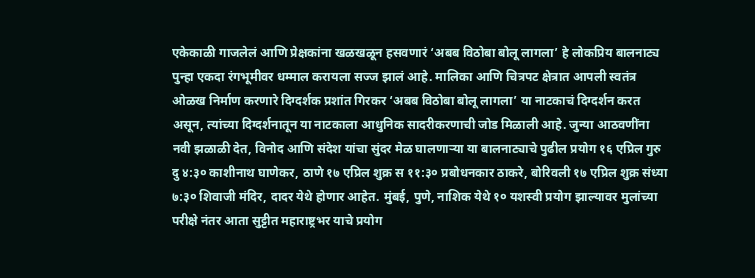एकेकाळी गाजलेलं आणि प्रेक्षकांना खळखळून हसवणारं ‘अबब विठोबा बोलू लागला’ हे लोकप्रिय बालनाट्य पुन्हा एकदा रंगभूमीवर धम्माल करायला सज्ज झालं आहे. मालिका आणि चित्रपट क्षेत्रात आपली स्वतंत्र ओळख निर्माण करणारे दिग्दर्शक प्रशांत गिरकर ‘अबब विठोबा बोलू लागला’ या नाटकाचं दिग्दर्शन करत असून, त्यांच्या दिग्दर्शनातून या नाटकाला आधुनिक सादरीकरणाची जोड मिळाली आहे. जुन्या आठवणींना नवी झळाळी देत, विनोद आणि संदेश यांचा सुंदर मेळ घालणाऱ्या या बालनाट्याचे पुढील प्रयोग १६ एप्रिल गुरु दु ४:३० काशीनाथ घाणेकर, ठाणे १७ एप्रिल शुक्र स ११:३० प्रबोधनकार ठाकरे, बोरिवली १७ एप्रिल शुक्र संध्या ७:३० शिवाजी मंदिर, दादर येथे होणार आहेत. मुंबई, पुणे, नाशिक येथे १० यशस्वी प्रयोग झाल्यावर मुलांच्या परीक्षे नंतर आता सुट्टीत महाराष्ट्रभर याचे प्रयोग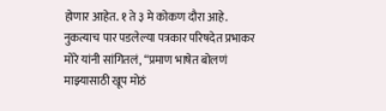होणार आहेत. १ ते ३ मे कोकण दौरा आहे.
नुकत्याच पार पडलेल्या पत्रकार परिषदेत प्रभाकर मोरे यांनी सांगितलं, “प्रमाण भाषेत बोलणं माझ्यासाठी खूप मोठं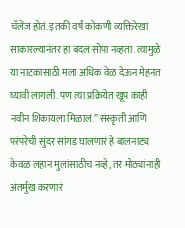चॅलेंज होतं. इतकी वर्षं कोकणी व्यक्तिरेखा साकारल्यानंतर हा बदल सोपा नव्हता. त्यामुळे या नाटकासाठी मला अधिक वेळ देऊन मेहनत घ्यावी लागली. पण त्या प्रक्रियेत खूप काही नवीन शिकायला मिळालं.” संस्कृती आणि परंपरेची सुंदर सांगड घालणारं हे बालनाट्य केवळ लहान मुलांसाठीच नव्हे, तर मोठ्यांनाही अंतर्मुख करणारं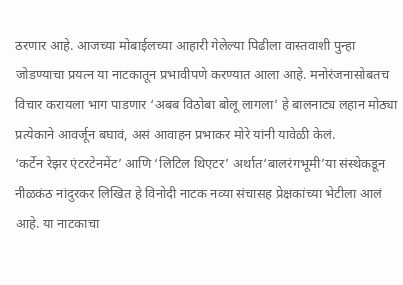ठरणार आहे. आजच्या मोबाईलच्या आहारी गेलेल्या पिढीला वास्तवाशी पुन्हा जोडण्याचा प्रयत्न या नाटकातून प्रभावीपणे करण्यात आला आहे. मनोरंजनासोबतच विचार करायला भाग पाडणार ‘अबब विठोबा बोलू लागला’ हे बालनाट्य लहान मोठ्या प्रत्येकाने आवर्जून बघावं, असं आवाहन प्रभाकर मोरे यांनी यावेळी केलं.
‘कर्टेन रेझर एंटरटेनमेंट’ आणि ‘लिटिल थिएटर’ अर्थात‘बालरंगभूमी’या संस्थेकडून नीळकंठ नांदुरकर लिखित हे विनोदी नाटक नव्या संचासह प्रेक्षकांच्या भेटीला आलं आहे. या नाटकाचा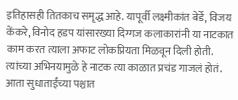इतिहासही तितकाच समृद्ध आहे. यापूर्वी लक्ष्मीकांत बेर्डे, विजय केंकरे, विनोद हडप यांसारख्या दिग्गज कलाकारांनी या नाटकात काम करत त्याला अफाट लोकप्रियता मिळवून दिली होती. त्यांच्या अभिनयामुळे हे नाटक त्या काळात प्रचंड गाजलं होतं. आता सुधाताईंच्या पश्चात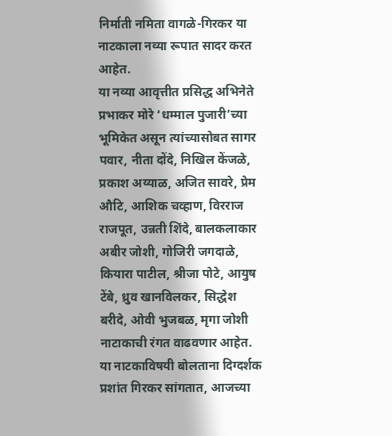निर्माती नमिता वागळे-गिरकर या नाटकाला नव्या रूपात सादर करत आहेत.
या नव्या आवृत्तीत प्रसिद्ध अभिनेते प्रभाकर मोरे ‘धम्माल पुजारी’च्या भूमिकेत असून त्यांच्यासोबत सागर पवार, नीता दोंदे, निखिल केंजळे, प्रकाश अय्याळ, अजित सावरे, प्रेम औटि, आशिक चव्हाण, विरराज राजपूत, उन्नती शिंदे, बालकलाकार अबीर जोशी, गोजिरी जगदाळे, कियारा पाटील, श्रीजा पोटे, आयुष टेंबे, ध्रुव खानविलकर, सिद्धेश बरीदे, ओवी भुजबळ, मृगा जोशी नाटाकाची रंगत वाढवणार आहेत.
या नाटकाविषयी बोलताना दिग्दर्शक प्रशांत गिरकर सांगतात, आजच्या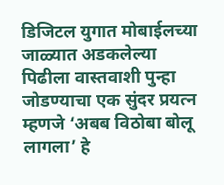डिजिटल युगात मोबाईलच्या जाळ्यात अडकलेल्या पिढीला वास्तवाशी पुन्हा जोडण्याचा एक सुंदर प्रयत्न म्हणजे ‘अबब विठोबा बोलू लागला’ हे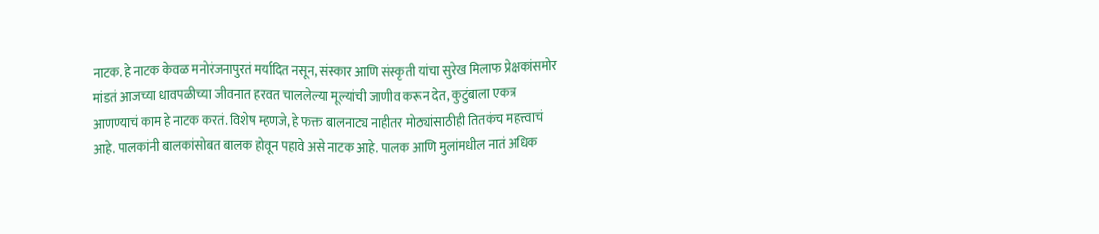नाटक. हे नाटक केवळ मनोरंजनापुरतं मर्यादित नसून, संस्कार आणि संस्कृती यांचा सुरेख मिलाफ प्रेक्षकांसमोर मांडतं आजच्या धावपळीच्या जीवनात हरवत चाललेल्या मूल्यांची जाणीव करून देत, कुटुंबाला एकत्र आणण्याचं काम हे नाटक करतं. विशेष म्हणजे, हे फक्त बालनाट्य नाहीतर मोठ्यांसाठीही तितकंच महत्त्वाचं आहे. पालकांनी बालकांसोबत बालक होवून पहावे असे नाटक आहे. पालक आणि मुलांमधील नातं अधिक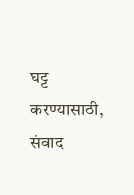घट्ट करण्यासाठी, संवाद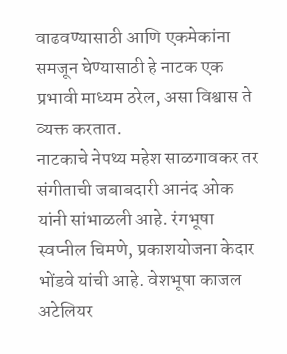वाढवण्यासाठी आणि एकमेकांना समजून घेण्यासाठी हे नाटक एक प्रभावी माध्यम ठरेल, असा विश्वास ते व्यक्त करतात.
नाटकाचे नेपथ्य महेश साळगावकर तर संगीताची जबाबदारी आनंद ओक यांनी सांभाळली आहे. रंगभूषा स्वप्नील चिमणे, प्रकाशयोजना केदार भोंडवे यांची आहे. वेशभूषा काजल अटेलियर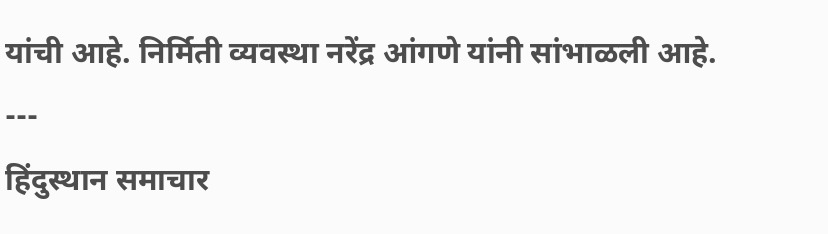यांची आहे. निर्मिती व्यवस्था नरेंद्र आंगणे यांनी सांभाळली आहे.
---
हिंदुस्थान समाचार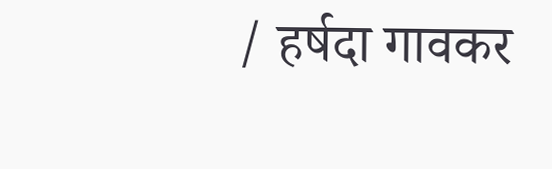/ हर्षदा गावकर